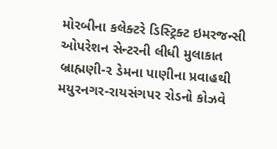મોરબીના કલેક્ટરે ડિસ્ટ્રિક્ટ ઇમરજન્સી ઓપરેશન સેન્ટરની લીધી મુલાકાત બ્રાહ્મણી-૨ ડેમના પાણીના પ્રવાહથી મયુરનગર-રાયસંગપર રોડનો કોઝવે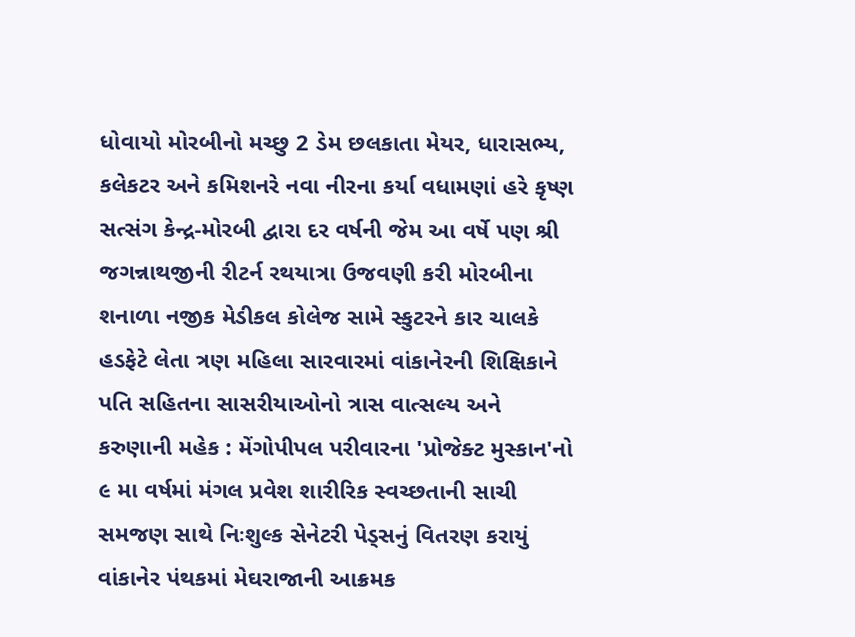ધોવાયો મોરબીનો મચ્છુ 2 ડેમ છલકાતા મેયર, ધારાસભ્ય, કલેકટર અને કમિશનરે નવા નીરના કર્યા વધામણાં હરે કૃષ્ણ સત્સંગ કેન્દ્ર-મોરબી દ્વારા દર વર્ષની જેમ આ વર્ષે પણ શ્રી જગન્નાથજીની રીટર્ન રથયાત્રા ઉજવણી કરી મોરબીના શનાળા નજીક મેડીકલ કોલેજ સામે સ્કુટરને કાર ચાલકે હડફેટે લેતા ત્રણ મહિલા સારવારમાં વાંકાનેરની શિક્ષિકાને પતિ સહિતના સાસરીયાઓનો ત્રાસ વાત્સલ્ય અને કરુણાની મહેક : મેંગોપીપલ પરીવારના 'પ્રોજેક્ટ મુસ્કાન'નો ૯ મા વર્ષમાં મંગલ પ્રવેશ શારીરિક સ્વચ્છતાની સાચી સમજણ સાથે નિઃશુલ્ક સેનેટરી પેડ્સનું વિતરણ કરાયું વાંકાનેર પંથકમાં મેઘરાજાની આક્રમક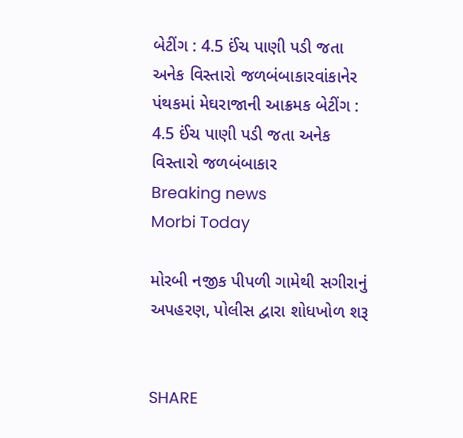બેટીંગ : 4.5 ઈંચ પાણી પડી જતા અનેક વિસ્તારો જળબંબાકારવાંકાનેર પંથકમાં મેઘરાજાની આક્રમક બેટીંગ : 4.5 ઈંચ પાણી પડી જતા અનેક વિસ્તારો જળબંબાકાર
Breaking news
Morbi Today

મોરબી નજીક પીપળી ગામેથી સગીરાનું અપહરણ, પોલીસ દ્વારા શોધખોળ શરૂ


SHARE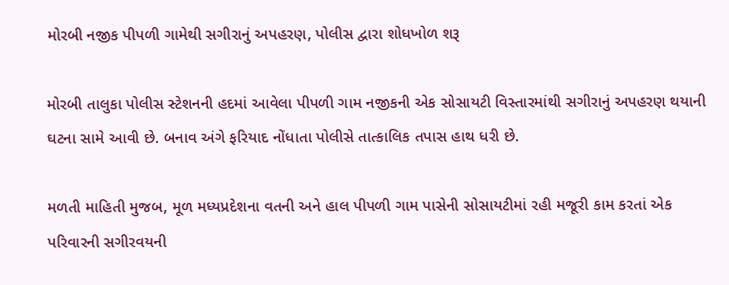મોરબી નજીક પીપળી ગામેથી સગીરાનું અપહરણ, પોલીસ દ્વારા શોધખોળ શરૂ

મોરબી તાલુકા પોલીસ સ્ટેશનની હદમાં આવેલા પીપળી ગામ નજીકની એક સોસાયટી વિસ્તારમાંથી સગીરાનું અપહરણ થયાની ઘટના સામે આવી છે. બનાવ અંગે ફરિયાદ નોંધાતા પોલીસે તાત્કાલિક તપાસ હાથ ધરી છે.

મળતી માહિતી મુજબ, મૂળ મધ્યપ્રદેશના વતની અને હાલ પીપળી ગામ પાસેની સોસાયટીમાં રહી મજૂરી કામ કરતાં એક પરિવારની સગીરવયની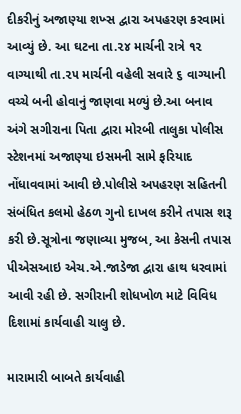દીકરીનું અજાણ્યા શખ્સ દ્વારા અપહરણ કરવામાં આવ્યું છે. આ ઘટના તા.૨૪ માર્ચની રાત્રે ૧૨ વાગ્યાથી તા.૨૫ માર્ચની વહેલી સવારે ૬ વાગ્યાની વચ્ચે બની હોવાનું જાણવા મળ્યું છે.આ બનાવ અંગે સગીરાના પિતા દ્વારા મોરબી તાલુકા પોલીસ સ્ટેશનમાં અજાણ્યા ઇસમની સામે ફરિયાદ નોંધાવવામાં આવી છે.પોલીસે અપહરણ સહિતની સંબંધિત કલમો હેઠળ ગુનો દાખલ કરીને તપાસ શરૂ કરી છે.સૂત્રોના જણાવ્યા મુજબ, આ કેસની તપાસ પીએસઆઇ એચ.એ.જાડેજા દ્વારા હાથ ધરવામાં આવી રહી છે. સગીરાની શોધખોળ માટે વિવિધ દિશામાં કાર્યવાહી ચાલુ છે.

મારામારી બાબતે કાર્યવાહી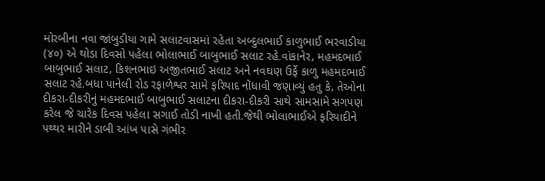મોરબીના નવા જાંબુડીયા ગામે સલાટવાસમાં રહેતા અબ્દુલભાઈ કાળુભાઈ ભરવાડીયા (૪૦) એ થોડા દિવસો પહેલા ભોલાભાઈ બાબુભાઈ સલાટ રહે.વાંકાનેર, મહમદભાઈ બાબુભાઈ સલાટ, કિશનભાઇ અજીતભાઈ સલાટ અને નવઘણ ઉર્ફે કાળુ મહમદભાઈ સલાટ રહે.બધા પાનેલી રોડ રફાળેશ્વર સામે ફરિયાદ નોંધાવી જણાવ્યું હતુ કે, તેઓના દીકરા-દીકરીનું મહમદભાઈ બાબુભાઈ સલાટના દીકરા-દીકરી સાથે સામસામે સગપણ કરેલ જે ચારેક દિવસ પહેલા સગાઈ તોડી નાખી હતી.જેથી ભોલાભાઈએ ફરિયાદીને પથ્થર મારીને ડાબી આંખ પાસે ગંભીર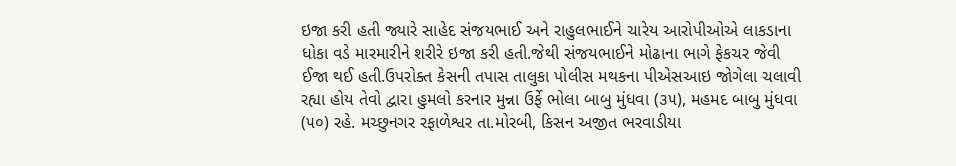ઇજા કરી હતી જ્યારે સાહેદ સંજયભાઈ અને રાહુલભાઈને ચારેય આરોપીઓએ લાકડાના ધોકા વડે મારમારીને શરીરે ઇજા કરી હતી.જેથી સંજયભાઈને મોઢાના ભાગે ફેકચર જેવી ઈજા થઈ હતી.ઉપરોક્ત કેસની તપાસ તાલુકા પોલીસ મથકના પીએસઆઇ જોગેલા ચલાવી રહ્યા હોય તેવો દ્વારા હુમલો કરનાર મુન્ના ઉર્ફે ભોલા બાબુ મુંધવા (૩૫), મહમદ બાબુ મુંધવા (૫૦) રહે. મચ્છુનગર રફાળેશ્વર તા.મોરબી, કિસન અજીત ભરવાડીયા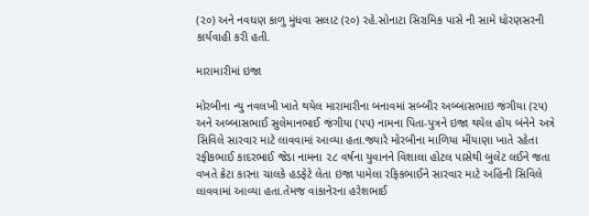(૨૦) અને નવઘણ કાળુ મુંધવા સલાટ (૨૦) રહે.સોનાટા સિરામિક પાસે ની સામે ધોરણસરની કાર્યવાહી કરી હતી.

મારામારીમાં ઇજા

મોરબીના ન્યુ નવલખી ખાતે થયેલ મારામારીના બનાવમાં સબ્બીર અબ્બાસભાઇ જંગીયા (૨૫) અને અબ્બાસભાઈ સુલેમાનભાઈ જંગીયા (૫૫) નામના પિતા-પુત્રને ઇજા થયેલ હોય બંનેને અત્રે સિવિલે સારવાર માટે લાવવામાં આવ્યા હતા.જ્યારે મોરબીના માળિયા મીંયાણા ખાતે રહેતા રફીકભાઈ કાદરભાઈ જેડા નામના ૨૮ વર્ષના યુવાનને વિશાલા હોટલ પાસેથી બુલેટ લઈને જતા વખતે ક્રેટા કારના ચાલકે હડફેટે લેતા ઇજા પામેલા રફિકભાઈને સારવાર માટે અહિંની સિવિલે લાવવામાં આવ્યા હતા.તેમજ વાંકાનેરના હરેશભાઈ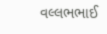વલ્લભભાઈ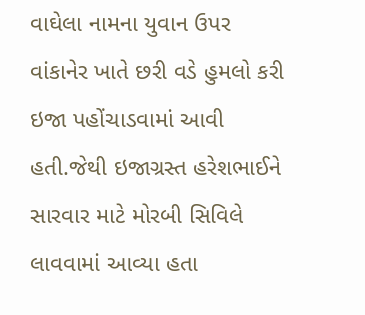વાઘેલા નામના યુવાન ઉપર વાંકાનેર ખાતે છરી વડે હુમલો કરી ઇજા પહોંચાડવામાં આવી હતી.જેથી ઇજાગ્રસ્ત હરેશભાઈને સારવાર માટે મોરબી સિવિલે લાવવામાં આવ્યા હતા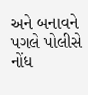અને બનાવને પગલે પોલીસે નોંધ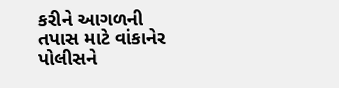કરીને આગળની તપાસ માટે વાંકાનેર પોલીસને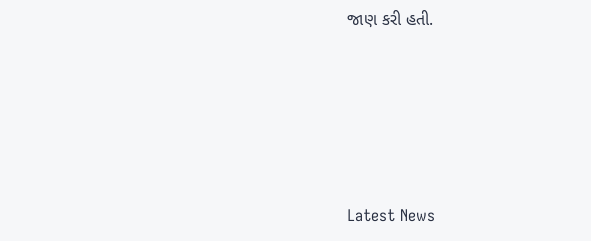જાણ કરી હતી.






Latest News